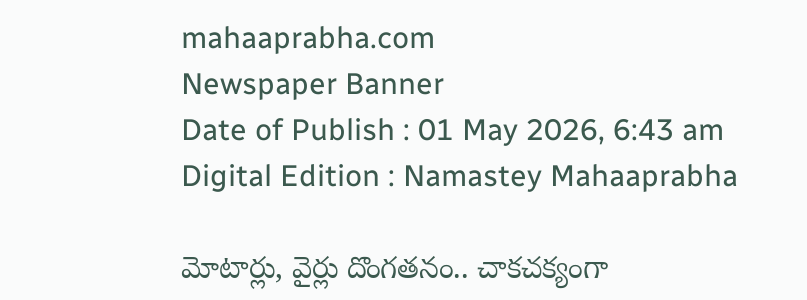mahaaprabha.com
Newspaper Banner
Date of Publish : 01 May 2026, 6:43 am Digital Edition : Namastey Mahaaprabha

మోటార్లు, వైర్లు దొంగతనం.. చాకచక్యంగా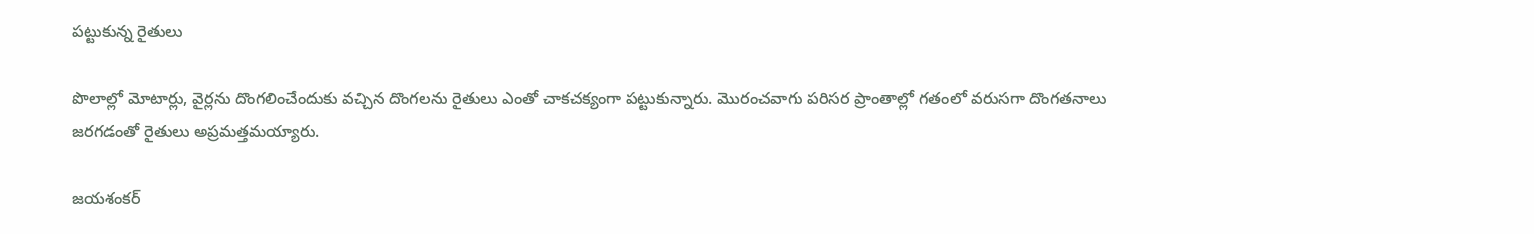పట్టుకున్న రైతులు

పొలాల్లో మోటార్లు, వైర్లను దొంగలించేందుకు వచ్చిన దొంగలను రైతులు ఎంతో చాకచక్యంగా పట్టుకున్నారు. మొరంచవాగు పరిసర ప్రాంతాల్లో గతంలో వరుసగా దొంగతనాలు జరగడంతో రైతులు అప్రమత్తమయ్యారు.

జయశంకర్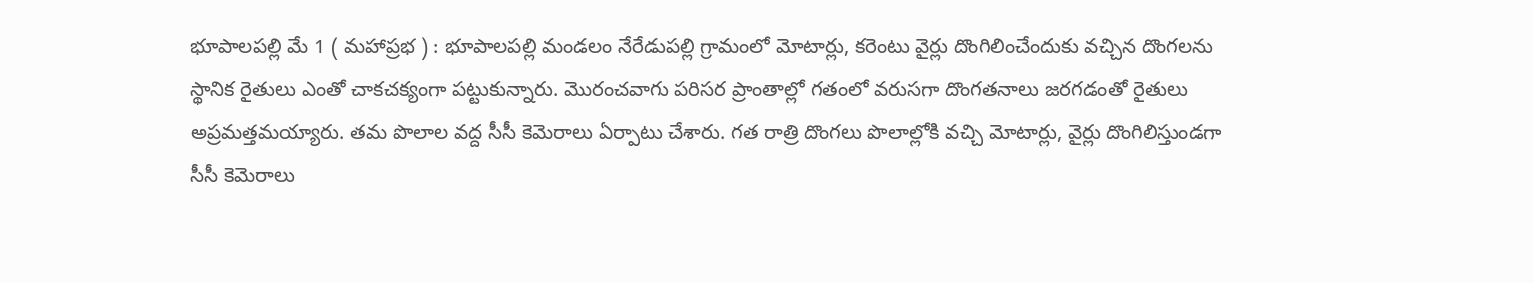భూపాలపల్లి మే 1 ( మహాప్రభ ) : భూపాలపల్లి మండలం నేరేడుపల్లి గ్రామంలో మోటార్లు, కరెంటు వైర్లు దొంగిలించేందుకు వచ్చిన దొంగలను స్థానిక రైతులు ఎంతో చాకచక్యంగా పట్టుకున్నారు. మొరంచవాగు పరిసర ప్రాంతాల్లో గతంలో వరుసగా దొంగతనాలు జరగడంతో రైతులు అప్రమత్తమయ్యారు. తమ పొలాల వద్ద సీసీ కెమెరాలు ఏర్పాటు చేశారు. గత రాత్రి దొంగలు పొలాల్లోకి వచ్చి మోటార్లు, వైర్లు దొంగిలిస్తుండగా సీసీ కెమెరాలు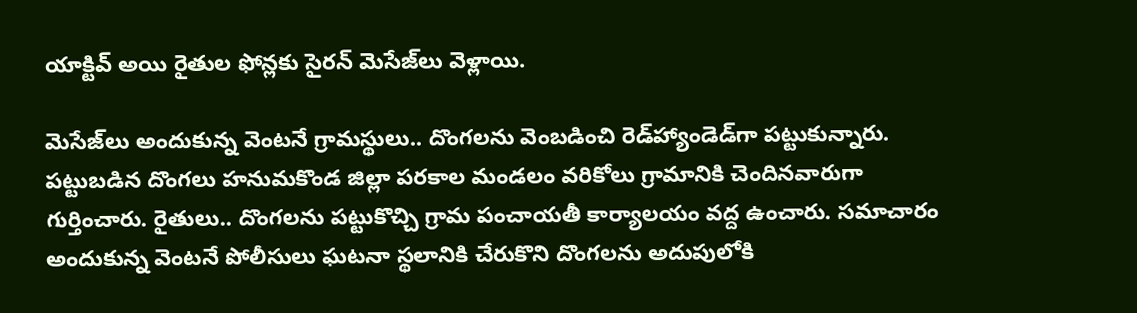యాక్టివ్ అయి రైతుల ఫోన్లకు సైరన్ మెసేజ్‌లు వెళ్లాయి.

మెసేజ్‌లు అందుకున్న వెంటనే గ్రామస్థులు.. దొంగలను వెంబడించి రెడ్‌హ్యాండెడ్‌గా పట్టుకున్నారు. పట్టుబడిన దొంగలు హనుమకొండ జిల్లా పరకాల మండలం వరికోలు గ్రామానికి చెందినవారుగా గుర్తించారు. రైతులు.. దొంగలను పట్టుకొచ్చి గ్రామ పంచాయతీ కార్యాలయం వద్ద ఉంచారు. సమాచారం అందుకున్న వెంటనే పోలీసులు ఘటనా స్థలానికి చేరుకొని దొంగలను అదుపులోకి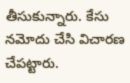తీసుకున్నారు. కేసు నమోదు చేసి విచారణ చేపట్టారు.